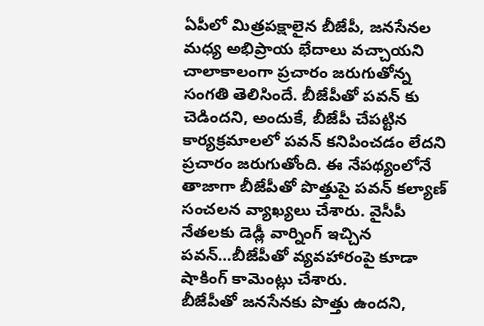ఏపీలో మిత్రపక్షాలైన బీజేపీ, జనసేనల మధ్య అభిప్రాయ భేదాలు వచ్చాయని చాలాకాలంగా ప్రచారం జరుగుతోన్న సంగతి తెలిసిందే. బీజేపీతో పవన్ కు చెడిందని, అందుకే, బీజేపీ చేపట్టిన కార్యక్రమాలలో పవన్ కనిపించడం లేదని ప్రచారం జరుగుతోంది. ఈ నేపథ్యంలోనే తాజాగా బీజేపీతో పొత్తుపై పవన్ కల్యాణ్ సంచలన వ్యాఖ్యలు చేశారు. వైసీపీ నేతలకు డెడ్లీ వార్నింగ్ ఇచ్చిన పవన్…బీజేపీతో వ్యవహారంపై కూడా షాకింగ్ కామెంట్లు చేశారు.
బీజేపీతో జనసేనకు పొత్తు ఉందని,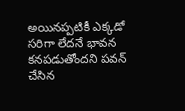అయినప్పటికీ ఎక్కడో సరిగా లేదనే భావన కనపడుతోందని పవన్ చేసిన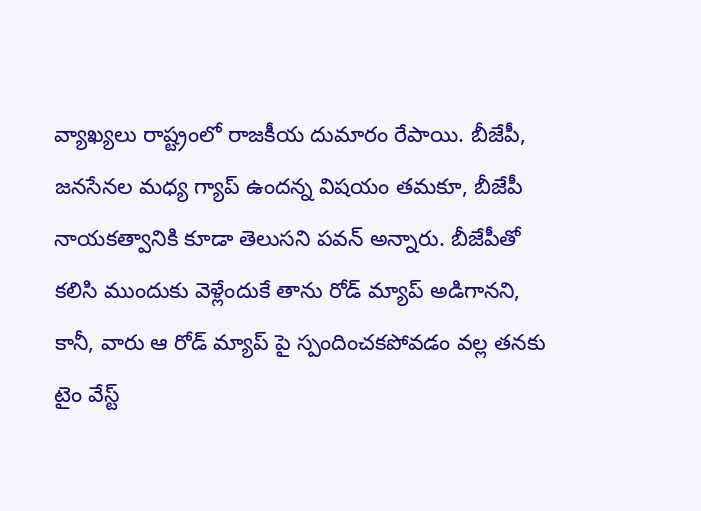వ్యాఖ్యలు రాష్ట్రంలో రాజకీయ దుమారం రేపాయి. బీజేపీ, జనసేనల మధ్య గ్యాప్ ఉందన్న విషయం తమకూ, బీజేపీ నాయకత్వానికి కూడా తెలుసని పవన్ అన్నారు. బీజేపీతో కలిసి ముందుకు వెళ్లేందుకే తాను రోడ్ మ్యాప్ అడిగానని, కానీ, వారు ఆ రోడ్ మ్యాప్ పై స్పందించకపోవడం వల్ల తనకు టైం వేస్ట్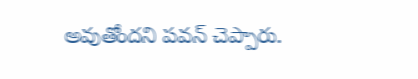అవుతోందని పవన్ చెప్పారు.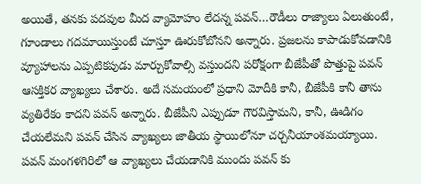అయితే, తనకు పదవుల మీద వ్యామోహం లేదన్న పవన్…రౌడీలు రాజ్యాలు ఏలుతుంటే, గూండాలు గదమాయిస్తుంటే చూస్తూ ఊరుకోబోనని అన్నారు. ప్రజలను కాపాడుకోవడానికి వ్యూహాలను ఎప్పటికపుడు మార్చుకోవాల్సి వస్తుందని పరోక్షంగా బీజేపీతో పొత్తుపై పవన్ ఆసక్తికర వ్యాఖ్యలు చేశారు. అదే సమయంలో ప్రధాని మోదీకి కానీ, బీజేపీకి కానీ తాను వ్యతిరేకం కాదని పవన్ అన్నారు. బీజేపీని ఎప్పుడూ గౌరవిస్తామని, కానీ, ఊడిగం చేయలేమని పవన్ చేసిన వ్యాఖ్యలు జాతీయ స్థాయిలోనూ చర్చనీయాంశమయ్యాయి.
పవన్ మంగళగిరిలో ఆ వ్యాఖ్యలు చేయడానికి ముందు పవన్ కు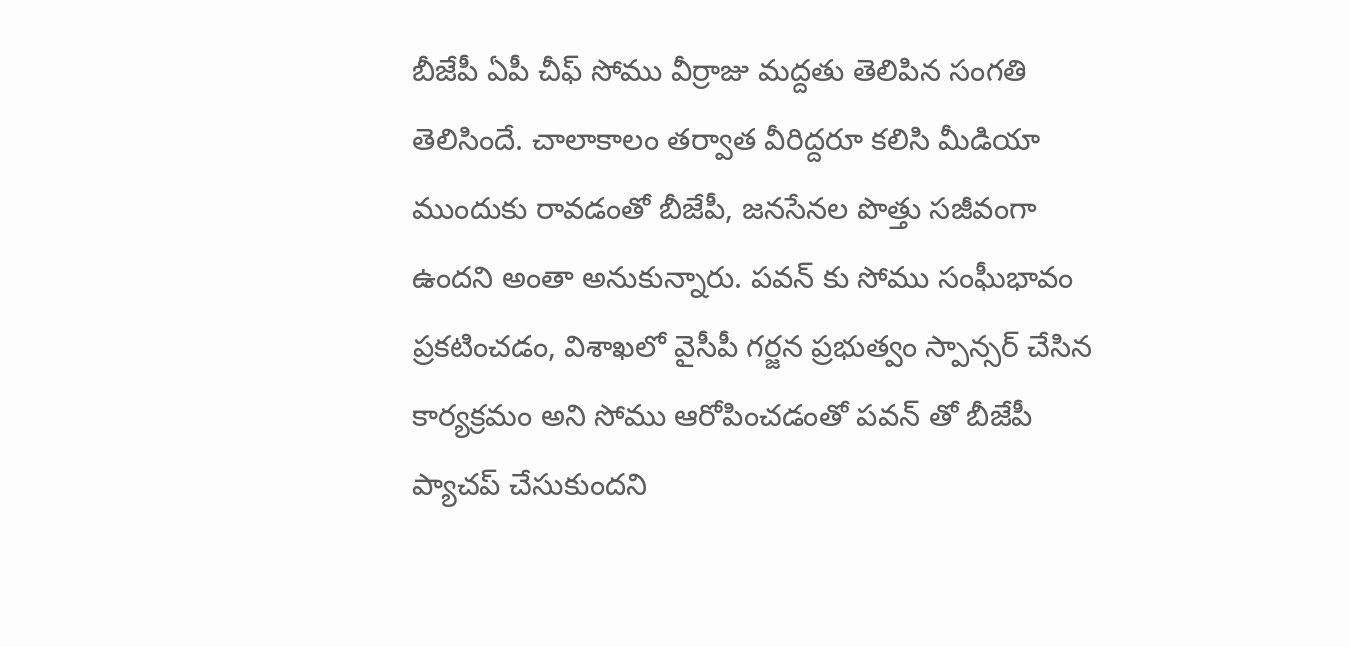బీజేపీ ఏపీ చీఫ్ సోము వీర్రాజు మద్దతు తెలిపిన సంగతి తెలిసిందే. చాలాకాలం తర్వాత వీరిద్దరూ కలిసి మీడియా ముందుకు రావడంతో బీజేపీ, జనసేనల పొత్తు సజీవంగా ఉందని అంతా అనుకున్నారు. పవన్ కు సోము సంఘీభావం ప్రకటించడం, విశాఖలో వైసీపీ గర్జన ప్రభుత్వం స్పాన్సర్ చేసిన కార్యక్రమం అని సోము ఆరోపించడంతో పవన్ తో బీజేపీ ప్యాచప్ చేసుకుందని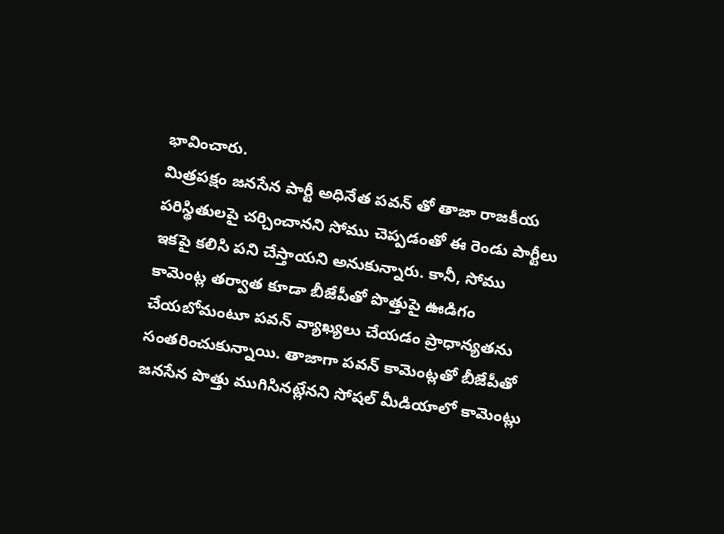భావించారు.
మిత్రపక్షం జనసేన పార్టీ అధినేత పవన్ తో తాజా రాజకీయ పరిస్థితులపై చర్చించానని సోము చెప్పడంతో ఈ రెండు పార్టీలు ఇకపై కలిసి పని చేస్తాయని అనుకున్నారు. కానీ, సోము కామెంట్ల తర్వాత కూడా బీజేపీతో పొత్తుపై ఊడిగం చేయబోమంటూ పవన్ వ్యాఖ్యలు చేయడం ప్రాధాన్యతను సంతరించుకున్నాయి. తాజాగా పవన్ కామెంట్లతో బీజేపీతో జనసేన పొత్తు ముగిసినట్లేనని సోషల్ మీడియాలో కామెంట్లు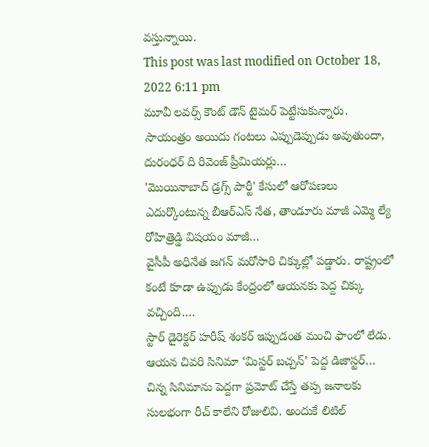వస్తున్నాయి.
This post was last modified on October 18, 2022 6:11 pm
మూవీ లవర్స్ కౌంట్ డౌన్ టైమర్ పెట్టేసుకున్నారు. సాయంత్రం అయిదు గంటలు ఎప్పుడెప్పుడు అవుతుందా, దురంధర్ ది రివెంజ్ ప్రీమియర్లు…
'మొయినాబాద్ డ్రగ్స్ పార్టీ' కేసులో ఆరోపణలు ఎదుర్కొంటున్న బీఆర్ఎస్ నేత, తాండూరు మాజీ ఎమ్మె ల్యే రోహిత్రెడ్డి విషయం మాజీ…
వైసీపీ అధినేత జగన్ మరోసారి చిక్కుల్లో పడ్డారు. రాష్ట్రంలో కంటే కూడా ఉప్పుడు కేంద్రంలో ఆయనకు పెద్ద చిక్కు వచ్చింది.…
స్టార్ డైరెక్టర్ హరీష్ శంకర్ ఇప్పుడంత మంచి ఫాంలో లేడు. ఆయన చివరి సినిమా ‘మిస్టర్ బచ్చన్’ పెద్ద డిజాస్టర్…
చిన్న సినిమాను పెద్దగా ప్రమోట్ చేస్తే తప్ప జనాలకు సులభంగా రీచ్ కాలేని రోజులివి. అందుకే లిటిల్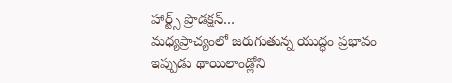హార్ట్స్ ప్రొడక్షన్…
మధ్యప్రాచ్యంలో జరుగుతున్న యుద్ధం ప్రభావం ఇప్పుడు థాయిలాండ్లోని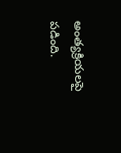అంత్యక్రియలపై పడింది.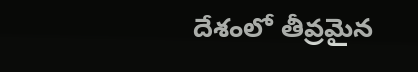దేశంలో తీవ్రమైన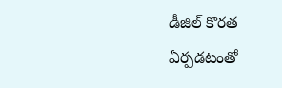డీజిల్ కొరత ఏర్పడటంతో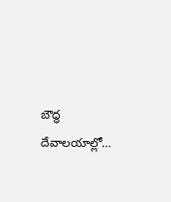బౌద్ధ దేవాలయాల్లో…